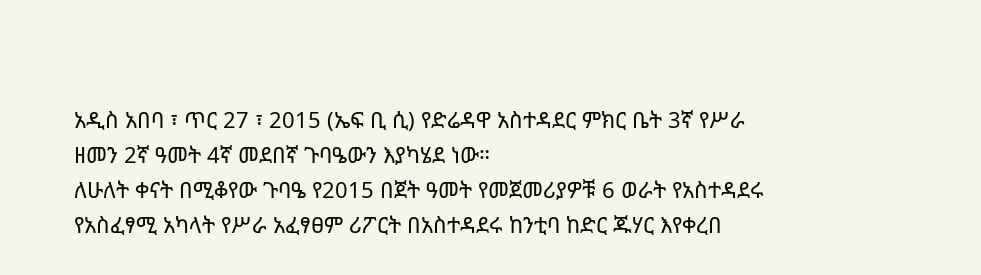አዲስ አበባ ፣ ጥር 27 ፣ 2015 (ኤፍ ቢ ሲ) የድሬዳዋ አስተዳደር ምክር ቤት 3ኛ የሥራ ዘመን 2ኛ ዓመት 4ኛ መደበኛ ጉባዔውን እያካሄደ ነው።
ለሁለት ቀናት በሚቆየው ጉባዔ የ2015 በጀት ዓመት የመጀመሪያዎቹ 6 ወራት የአስተዳደሩ የአስፈፃሚ አካላት የሥራ አፈፃፀም ሪፖርት በአስተዳደሩ ከንቲባ ከድር ጁሃር እየቀረበ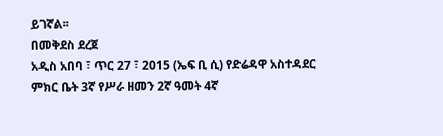ይገኛል፡፡
በመቅደስ ደረጀ
አዲስ አበባ ፣ ጥር 27 ፣ 2015 (ኤፍ ቢ ሲ) የድሬዳዋ አስተዳደር ምክር ቤት 3ኛ የሥራ ዘመን 2ኛ ዓመት 4ኛ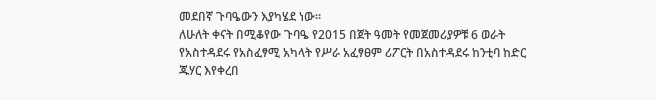መደበኛ ጉባዔውን እያካሄደ ነው።
ለሁለት ቀናት በሚቆየው ጉባዔ የ2015 በጀት ዓመት የመጀመሪያዎቹ 6 ወራት የአስተዳደሩ የአስፈፃሚ አካላት የሥራ አፈፃፀም ሪፖርት በአስተዳደሩ ከንቲባ ከድር ጁሃር እየቀረበ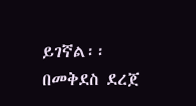ይገኛል፡፡
በመቅደስ ደረጀ